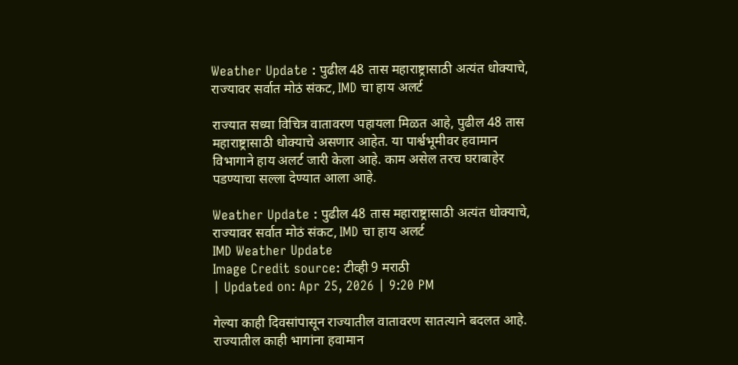Weather Update : पुढील 48 तास महाराष्ट्रासाठी अत्यंत धोक्याचे, राज्यावर सर्वात मोठं संकट, IMD चा हाय अलर्ट

राज्यात सध्या विचित्र वातावरण पहायला मिळत आहे, पुढील 48 तास महाराष्ट्रासाठी धोक्याचे असणार आहेत. या पार्श्वभूमीवर हवामान विभागाने हाय अलर्ट जारी केला आहे. काम असेल तरच घराबाहेर पडण्याचा सल्ला देण्यात आला आहे.

Weather Update : पुढील 48 तास महाराष्ट्रासाठी अत्यंत धोक्याचे, राज्यावर सर्वात मोठं संकट, IMD चा हाय अलर्ट
IMD Weather Update
Image Credit source: टीव्ही 9 मराठी
| Updated on: Apr 25, 2026 | 9:20 PM

गेल्या काही दिवसांपासून राज्यातील वातावरण सातत्याने बदलत आहे. राज्यातील काही भागांना हवामान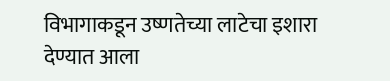विभागाकडून उष्णतेच्या लाटेचा इशारा देण्यात आला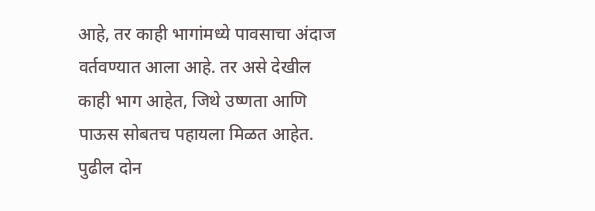आहे, तर काही भागांमध्ये पावसाचा अंदाज वर्तवण्यात आला आहे. तर असे देखील काही भाग आहेत, जिथे उष्णता आणि पाऊस सोबतच पहायला मिळत आहेत.  पुढील दोन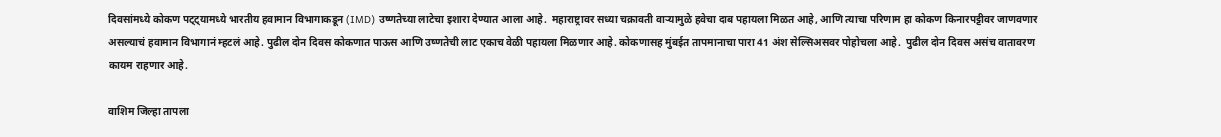दिवसांमध्ये कोकण पट्ट्यामध्ये भारतीय हवामान विभागाकडून (IMD) उष्णतेच्या लाटेचा इशारा देण्यात आला आहे.  महाराष्ट्रावर सध्या चक्रावती वाऱ्यामुळे हवेचा दाब पहायला मिळत आहे, आणि त्याचा परिणाम हा कोकण किनारपट्टीवर जाणवणार असल्याचं हवामान विभागानं म्हटलं आहे. पुढील दोन दिवस कोकणात पाऊस आणि उष्णतेची लाट एकाच वेळी पहायला मिळणार आहे. कोकणासह मुंबईत तापमानाचा पारा 41 अंश सेल्सिअसवर पोहोचला आहे.  पुढील दोन दिवस असंच वातावरण कायम राहणार आहे.

वाशिम जिल्हा तापला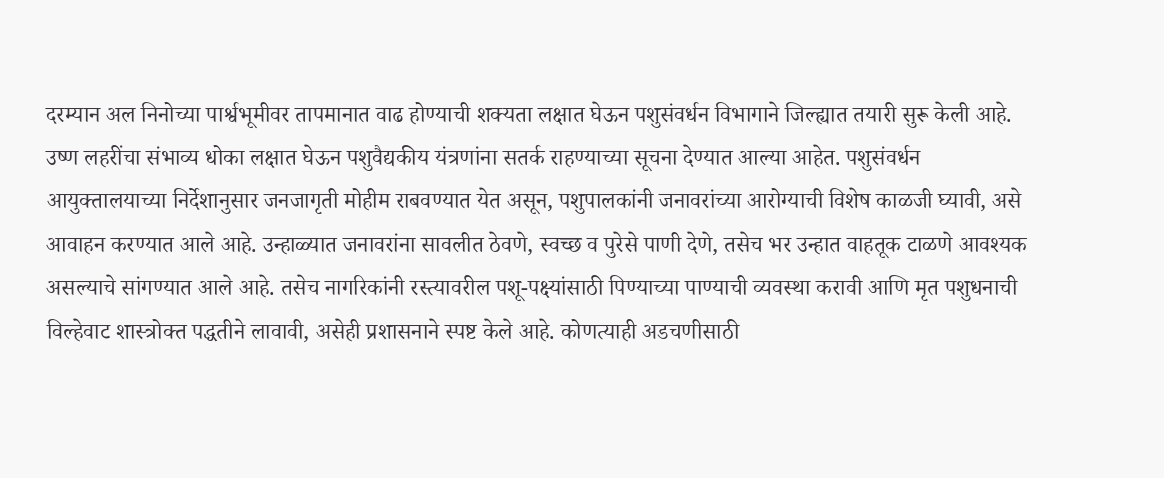दरम्यान अल निनोच्या पार्श्वभूमीवर तापमानात वाढ होण्याची शक्यता लक्षात घेऊन पशुसंवर्धन विभागाने जिल्ह्यात तयारी सुरू केली आहे. उष्ण लहरींचा संभाव्य धोका लक्षात घेऊन पशुवैद्यकीय यंत्रणांना सतर्क राहण्याच्या सूचना देण्यात आल्या आहेत. पशुसंवर्धन आयुक्तालयाच्या निर्देशानुसार जनजागृती मोहीम राबवण्यात येत असून, पशुपालकांनी जनावरांच्या आरोग्याची विशेष काळजी घ्यावी, असे आवाहन करण्यात आले आहे. उन्हाळ्यात जनावरांना सावलीत ठेवणे, स्वच्छ व पुरेसे पाणी देणे, तसेच भर उन्हात वाहतूक टाळणे आवश्यक असल्याचे सांगण्यात आले आहे. तसेच नागरिकांनी रस्त्यावरील पशू-पक्ष्यांसाठी पिण्याच्या पाण्याची व्यवस्था करावी आणि मृत पशुधनाची विल्हेवाट शास्त्रोक्त पद्धतीने लावावी, असेही प्रशासनाने स्पष्ट केले आहे. कोणत्याही अडचणीसाठी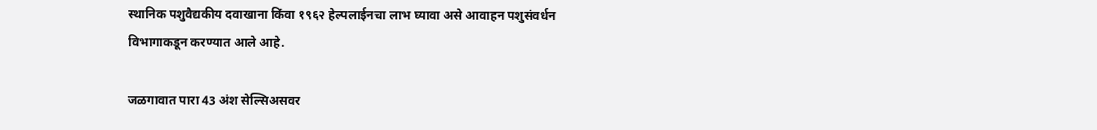स्थानिक पशुवैद्यकीय दवाखाना किंवा १९६२ हेल्पलाईनचा लाभ घ्यावा असे आवाहन पशुसंवर्धन विभागाकडून करण्यात आले आहे.

जळगावात पारा 43 अंश सेल्सिअसवर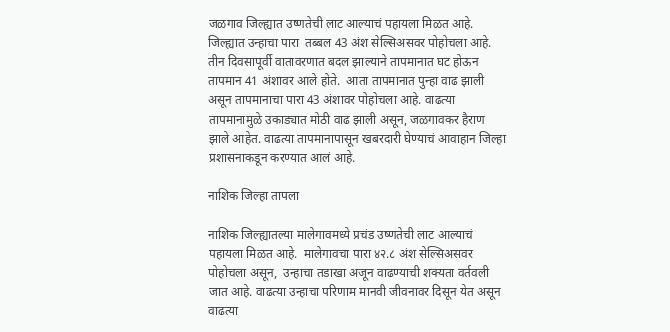जळगाव जिल्ह्यात उष्णतेची लाट आल्याचं पहायला मिळत आहे. जिल्ह्यात उन्हाचा पारा  तब्बल 43 अंश सेल्सिअसवर पोहोचला आहे.  तीन दिवसापूर्वी वातावरणात बदल झाल्याने तापमानात घट होऊन तापमान 41 अंशावर आले होते.  आता तापमानात पुन्हा वाढ झाली असून तापमानाचा पारा 43 अंशावर पोहोचला आहे. वाढत्या तापमानामुळे उकाड्यात मोठी वाढ झाली असून, जळगावकर हैराण झाले आहेत. वाढत्या तापमानापासून खबरदारी घेण्याचं आवाहान जिल्हा प्रशासनाकडून करण्यात आलं आहे.

नाशिक जिल्हा तापला

नाशिक जिल्ह्यातल्या मालेगावमध्ये प्रचंड उष्णतेची लाट आल्याचं पहायला मिळत आहे.  मालेगावचा पारा ४२.८ अंश सेल्सिअसवर पोहोचला असून,  उन्हाचा तडाखा अजून वाढण्याची शक्यता वर्तवली जात आहे. वाढत्या उन्हाचा परिणाम मानवी जीवनावर दिसून येत असून वाढत्या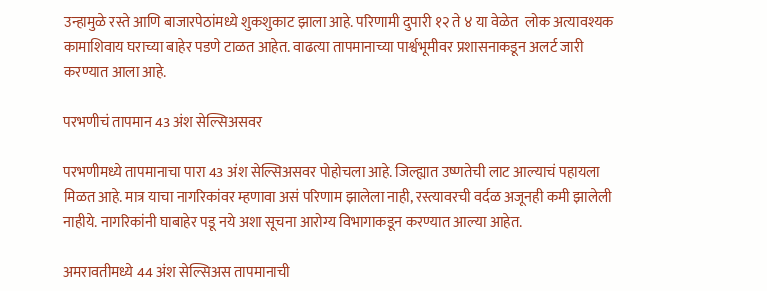उन्हामुळे रस्ते आणि बाजारपेठांमध्ये शुकशुकाट झाला आहे. परिणामी दुपारी १२ ते ४ या वेळेत  लोक अत्यावश्यक कामाशिवाय घराच्या बाहेर पडणे टाळत आहेत. वाढत्या तापमानाच्या पार्श्वभूमीवर प्रशासनाकडून अलर्ट जारी करण्यात आला आहे.

परभणीचं तापमान 43 अंश सेल्सिअसवर

परभणीमध्ये तापमानाचा पारा 43 अंश सेल्सिअसवर पोहोचला आहे. जिल्ह्यात उष्णतेची लाट आल्याचं पहायला मिळत आहे. मात्र याचा नागरिकांवर म्हणावा असं परिणाम झालेला नाही, रस्त्यावरची वर्दळ अजूनही कमी झालेली नाहीये. नागरिकांनी घाबाहेर पडू नये अशा सूचना आरोग्य विभागाकडून करण्यात आल्या आहेत.

अमरावतीमध्ये 44 अंश सेल्सिअस तापमानाची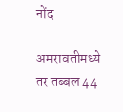नोंद

अमरावतीमध्ये तर तब्बल 44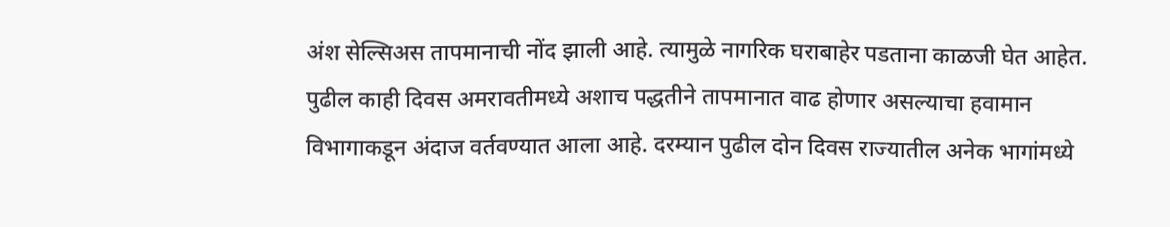अंश सेल्सिअस तापमानाची नोंद झाली आहे. त्यामुळे नागरिक घराबाहेर पडताना काळजी घेत आहेत.  पुढील काही दिवस अमरावतीमध्ये अशाच पद्धतीने तापमानात वाढ होणार असल्याचा हवामान विभागाकडून अंदाज वर्तवण्यात आला आहे. दरम्यान पुढील दोन दिवस राज्यातील अनेक भागांमध्ये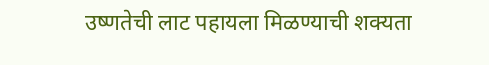उष्णतेची लाट पहायला मिळण्याची शक्यता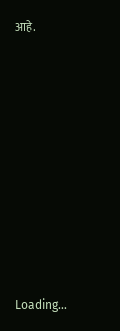आहे.











Loading...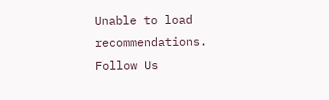Unable to load recommendations.
Follow Us